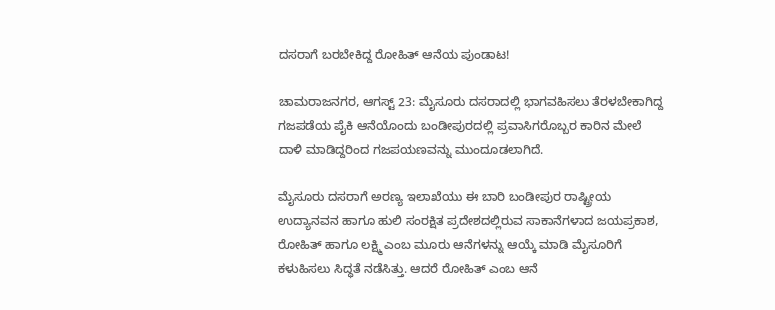ದಸರಾಗೆ ಬರಬೇಕಿದ್ದ ರೋಹಿತ್ ಆನೆಯ ಪುಂಡಾಟ!

ಚಾಮರಾಜನಗರ, ಆಗಸ್ಟ್ 23: ಮೈಸೂರು ದಸರಾದಲ್ಲಿ ಭಾಗವಹಿಸಲು ತೆರಳಬೇಕಾಗಿದ್ದ ಗಜಪಡೆಯ ಪೈಕಿ ಆನೆಯೊಂದು ಬಂಡೀಪುರದಲ್ಲಿ ಪ್ರವಾಸಿಗರೊಬ್ಬರ ಕಾರಿನ ಮೇಲೆ ದಾಳಿ ಮಾಡಿದ್ದರಿಂದ ಗಜಪಯಣವನ್ನು ಮುಂದೂಡಲಾಗಿದೆ.

ಮೈಸೂರು ದಸರಾಗೆ ಅರಣ್ಯ ಇಲಾಖೆಯು ಈ ಬಾರಿ ಬಂಡೀಪುರ ರಾಷ್ಟ್ರೀಯ ಉದ್ಯಾನವನ ಹಾಗೂ ಹುಲಿ ಸಂರಕ್ಷಿತ ಪ್ರದೇಶದಲ್ಲಿರುವ ಸಾಕಾನೆಗಳಾದ ಜಯಪ್ರಕಾಶ, ರೋಹಿತ್ ಹಾಗೂ ಲಕ್ಷ್ಮಿ ಎಂಬ ಮೂರು ಆನೆಗಳನ್ನು ಆಯ್ಕೆ ಮಾಡಿ ಮೈಸೂರಿಗೆ ಕಳುಹಿಸಲು ಸಿದ್ಧತೆ ನಡೆಸಿತ್ತು. ಆದರೆ ರೋಹಿತ್ ಎಂಬ ಆನೆ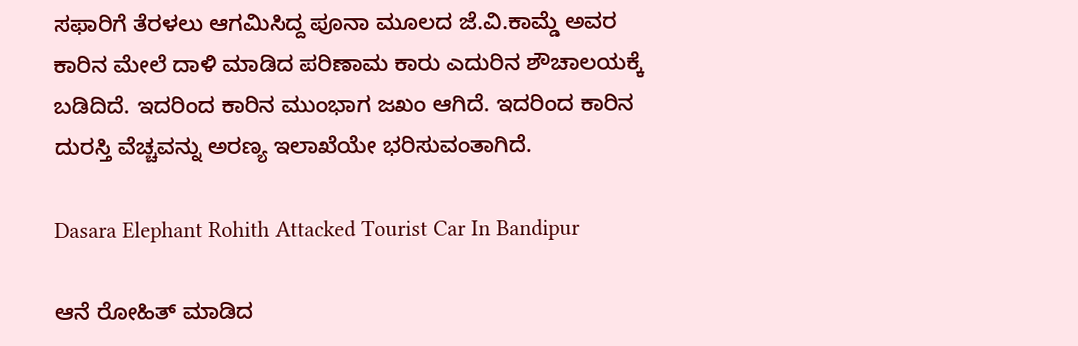ಸಫಾರಿಗೆ ತೆರಳಲು ಆಗಮಿಸಿದ್ದ ಪೂನಾ ಮೂಲದ ಜೆ.ವಿ.ಕಾಮ್ಡೆ ಅವರ ಕಾರಿನ ಮೇಲೆ ದಾಳಿ ಮಾಡಿದ ಪರಿಣಾಮ ಕಾರು ಎದುರಿನ ಶೌಚಾಲಯಕ್ಕೆ ಬಡಿದಿದೆ. ಇದರಿಂದ ಕಾರಿನ ಮುಂಭಾಗ ಜಖಂ ಆಗಿದೆ. ಇದರಿಂದ ಕಾರಿನ ದುರಸ್ತಿ ವೆಚ್ಚವನ್ನು ಅರಣ್ಯ ಇಲಾಖೆಯೇ ಭರಿಸುವಂತಾಗಿದೆ.

Dasara Elephant Rohith Attacked Tourist Car In Bandipur

ಆನೆ ರೋಹಿತ್ ಮಾಡಿದ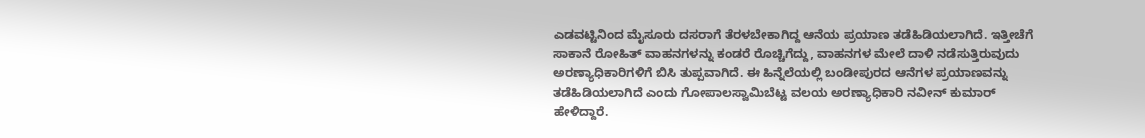ಎಡವಟ್ಟಿನಿಂದ ಮೈಸೂರು ದಸರಾಗೆ ತೆರಳಬೇಕಾಗಿದ್ದ ಆನೆಯ ಪ್ರಯಾಣ ತಡೆಹಿಡಿಯಲಾಗಿದೆ. ಇತ್ತೀಚೆಗೆ ಸಾಕಾನೆ ರೋಹಿತ್ ವಾಹನಗಳನ್ನು ಕಂಡರೆ ರೊಚ್ಚಿಗೆದ್ದು, ವಾಹನಗಳ ಮೇಲೆ ದಾಳಿ ನಡೆಸುತ್ತಿರುವುದು ಅರಣ್ಯಾಧಿಕಾರಿಗಳಿಗೆ ಬಿಸಿ ತುಪ್ಪವಾಗಿದೆ. ಈ ಹಿನ್ನೆಲೆಯಲ್ಲಿ ಬಂಡೀಪುರದ ಆನೆಗಳ ಪ್ರಯಾಣವನ್ನು ತಡೆಹಿಡಿಯಲಾಗಿದೆ ಎಂದು ಗೋಪಾಲಸ್ವಾಮಿಬೆಟ್ಟ ವಲಯ ಅರಣ್ಯಾಧಿಕಾರಿ ನವೀನ್ ಕುಮಾರ್ ಹೇಳಿದ್ದಾರೆ.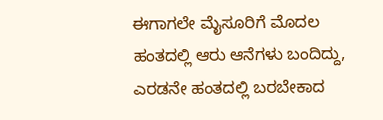ಈಗಾಗಲೇ ಮೈಸೂರಿಗೆ ಮೊದಲ ಹಂತದಲ್ಲಿ ಆರು ಆನೆಗಳು ಬಂದಿದ್ದು, ಎರಡನೇ ಹಂತದಲ್ಲಿ ಬರಬೇಕಾದ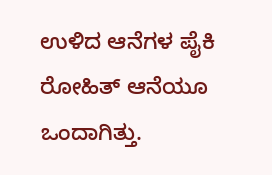ಉಳಿದ ಆನೆಗಳ ಪೈಕಿ ರೋಹಿತ್ ಆನೆಯೂ ಒಂದಾಗಿತ್ತು.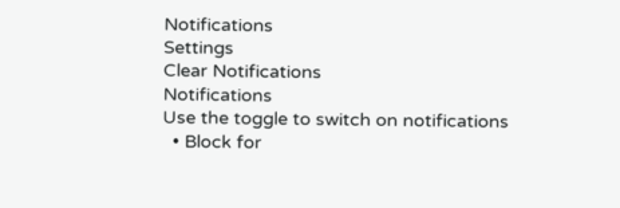Notifications
Settings
Clear Notifications
Notifications
Use the toggle to switch on notifications
  • Block for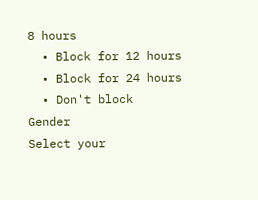8 hours
  • Block for 12 hours
  • Block for 24 hours
  • Don't block
Gender
Select your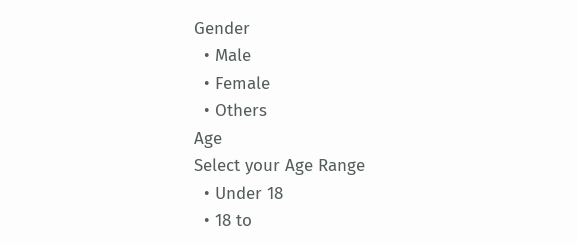Gender
  • Male
  • Female
  • Others
Age
Select your Age Range
  • Under 18
  • 18 to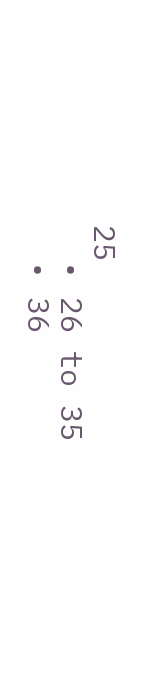25
  • 26 to 35
  • 36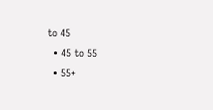to 45
  • 45 to 55
  • 55+